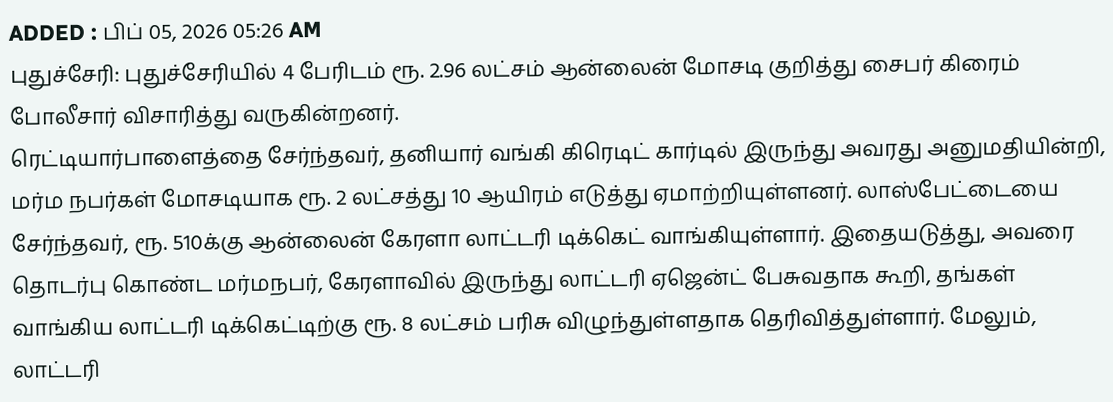ADDED : பிப் 05, 2026 05:26 AM
புதுச்சேரி: புதுச்சேரியில் 4 பேரிடம் ரூ. 2.96 லட்சம் ஆன்லைன் மோசடி குறித்து சைபர் கிரைம் போலீசார் விசாரித்து வருகின்றனர்.
ரெட்டியார்பாளைத்தை சேர்ந்தவர், தனியார் வங்கி கிரெடிட் கார்டில் இருந்து அவரது அனுமதியின்றி, மர்ம நபர்கள் மோசடியாக ரூ. 2 லட்சத்து 10 ஆயிரம் எடுத்து ஏமாற்றியுள்ளனர். லாஸ்பேட்டையை சேர்ந்தவர், ரூ. 510க்கு ஆன்லைன் கேரளா லாட்டரி டிக்கெட் வாங்கியுள்ளார். இதையடுத்து, அவரை தொடர்பு கொண்ட மர்மநபர், கேரளாவில் இருந்து லாட்டரி ஏஜென்ட் பேசுவதாக கூறி, தங்கள் வாங்கிய லாட்டரி டிக்கெட்டிற்கு ரூ. 8 லட்சம் பரிசு விழுந்துள்ளதாக தெரிவித்துள்ளார். மேலும், லாட்டரி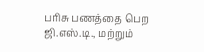பரிசு பணத்தை பெற ஜி.எஸ்.டி., மற்றும்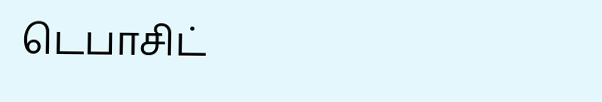டெபாசிட்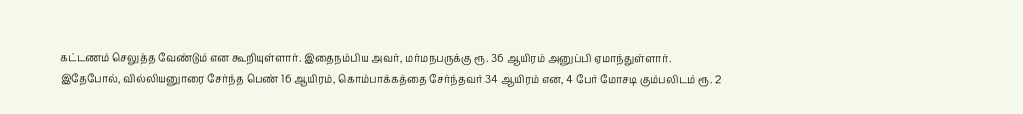கட்டணம் செலுத்த வேண்டும் என கூறியுள்ளார். இதைநம்பிய அவர், மர்மநபருக்கு ரூ. 36 ஆயிரம் அனுப்பி ஏமாந்துள்ளார்.
இதேபோல், வில்லியனுாரை சேர்ந்த பெண் 16 ஆயிரம், கொம்பாக்கத்தை சேர்ந்தவர் 34 ஆயிரம் என, 4 பேர் மோசடி கும்பலிடம் ரூ. 2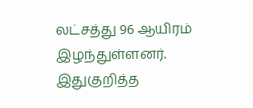லட்சத்து 96 ஆயிரம் இழந்துள்ளனர்.
இதுகுறித்த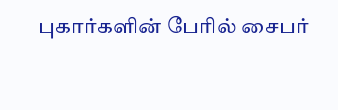புகார்களின் பேரில் சைபர்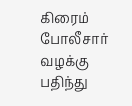கிரைம் போலீசார் வழக்கு பதிந்து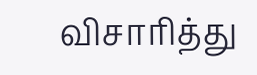விசாரித்து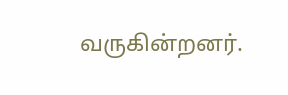வருகின்றனர்.